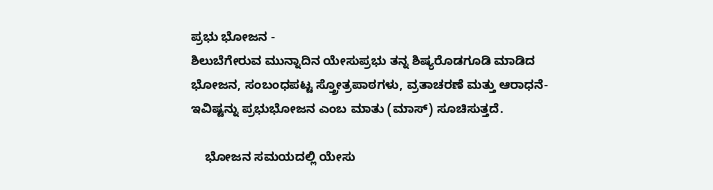ಪ್ರಭು ಭೋಜನ -
ಶಿಲುಬೆಗೇರುವ ಮುನ್ನಾದಿನ ಯೇಸುಪ್ರಭು ತನ್ನ ಶಿಷ್ಯರೊಡಗೂಡಿ ಮಾಡಿದ ಭೋಜನ, ಸಂಬಂಧಪಟ್ಟ ಸ್ತ್ರೋತ್ರಪಾಠಗಳು, ವ್ರತಾಚರಣೆ ಮತ್ತು ಆರಾಧನೆ-ಇವಿಷ್ಟನ್ನು ಪ್ರಭುಭೋಜನ ಎಂಬ ಮಾತು (ಮಾಸ್) ಸೂಚಿಸುತ್ತದೆ.

    ಭೋಜನ ಸಮಯದಲ್ಲಿ ಯೇಸು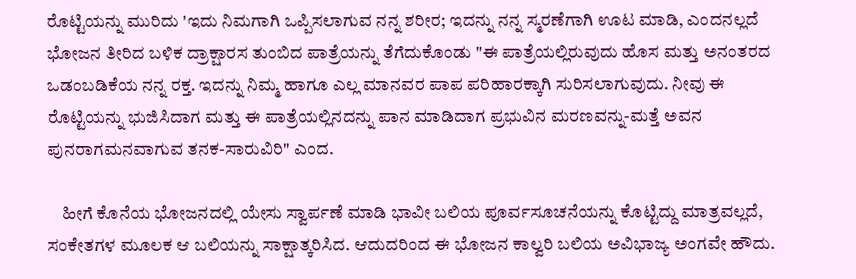ರೊಟ್ಟಿಯನ್ನು ಮುರಿದು 'ಇದು ನಿಮಗಾಗಿ ಒಪ್ಪಿಸಲಾಗುವ ನನ್ನ ಶರೀರ; ಇದನ್ನು ನನ್ನ ಸ್ಮರಣೆಗಾಗಿ ಊಟ ಮಾಡಿ, ಎಂದನಲ್ಲದೆ ಭೋಜನ ತೀರಿದ ಬಳಿಕ ದ್ರಾಕ್ಷಾರಸ ತುಂಬಿದ ಪಾತ್ರೆಯನ್ನು ತೆಗೆದುಕೊಂಡು "ಈ ಪಾತ್ರೆಯಲ್ಲಿರುವುದು ಹೊಸ ಮತ್ತು ಅನಂತರದ ಒಡಂಬಡಿಕೆಯ ನನ್ನ ರಕ್ತ. ಇದನ್ನು ನಿಮ್ಮ ಹಾಗೂ ಎಲ್ಲ ಮಾನವರ ಪಾಪ ಪರಿಹಾರಕ್ಕಾಗಿ ಸುರಿಸಲಾಗುವುದು. ನೀವು ಈ ರೊಟ್ಟಿಯನ್ನು ಭುಜಿಸಿದಾಗ ಮತ್ತು ಈ ಪಾತ್ರೆಯಲ್ಲಿನದನ್ನು ಪಾನ ಮಾಡಿದಾಗ ಪ್ರಭುವಿನ ಮರಣವನ್ನು-ಮತ್ತೆ ಅವನ ಪುನರಾಗಮನವಾಗುವ ತನಕ-ಸಾರುವಿರಿ" ಎಂದ.

    ಹೀಗೆ ಕೊನೆಯ ಭೋಜನದಲ್ಲಿ ಯೇಸು ಸ್ವಾರ್ಪಣೆ ಮಾಡಿ ಭಾವೀ ಬಲಿಯ ಪೂರ್ವಸೂಚನೆಯನ್ನು ಕೊಟ್ಟಿದ್ದು ಮಾತ್ರವಲ್ಲದೆ, ಸಂಕೇತಗಳ ಮೂಲಕ ಆ ಬಲಿಯನ್ನು ಸಾಕ್ಷಾತ್ಕರಿಸಿದ. ಆದುದರಿಂದ ಈ ಭೋಜನ ಕಾಲ್ವರಿ ಬಲಿಯ ಅವಿಭಾಜ್ಯ ಅಂಗವೇ ಹೌದು.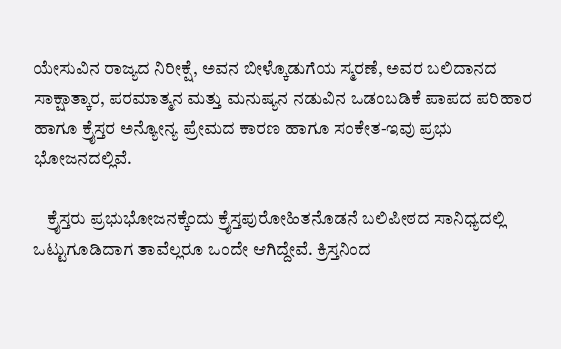ಯೇಸುವಿನ ರಾಜ್ಯದ ನಿರೀಕ್ಷೆ, ಅವನ ಬೀಳ್ಕೊಡುಗೆಯ ಸ್ಮರಣೆ, ಅವರ ಬಲಿದಾನದ ಸಾಕ್ಷಾತ್ಕಾರ, ಪರಮಾತ್ಮನ ಮತ್ತು ಮನುಷ್ಯನ ನಡುವಿನ ಒಡಂಬಡಿಕೆ ಪಾಪದ ಪರಿಹಾರ ಹಾಗೂ ಕ್ರೈಸ್ತರ ಅನ್ಯೋನ್ಯ ಪ್ರೇಮದ ಕಾರಣ ಹಾಗೂ ಸಂಕೇತ-ಇವು ಪ್ರಭು ಭೋಜನದಲ್ಲಿವೆ.

    ಕ್ರೈಸ್ತರು ಪ್ರಭುಭೋಜನಕ್ಕೆಂದು ಕ್ರೈಸ್ತಪುರೋಹಿತನೊಡನೆ ಬಲಿಪೀಠದ ಸಾನಿಧ್ಯದಲ್ಲಿ ಒಟ್ಟುಗೂಡಿದಾಗ ತಾವೆಲ್ಲರೂ ಒಂದೇ ಆಗಿದ್ದೇವೆ. ಕ್ರಿಸ್ತನಿಂದ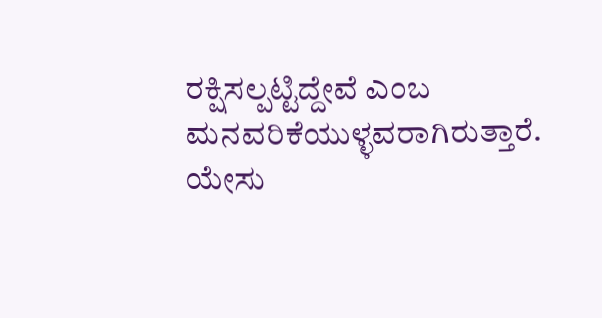ರಕ್ಷಿಸಲ್ಪಟ್ಟಿದ್ದೇವೆ ಎಂಬ ಮನವರಿಕೆಯುಳ್ಳವರಾಗಿರುತ್ತಾರೆ. ಯೇಸು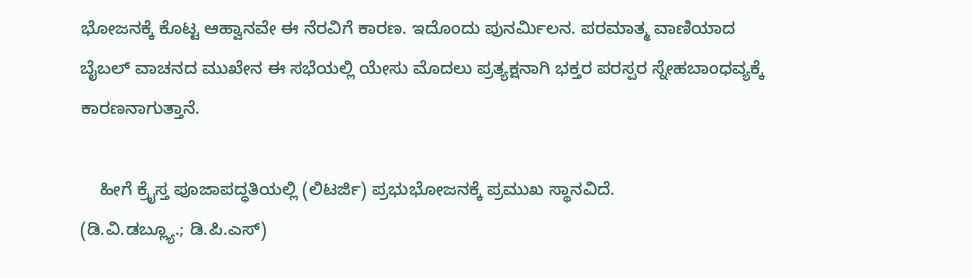ಭೋಜನಕ್ಕೆ ಕೊಟ್ಟ ಆಹ್ವಾನವೇ ಈ ನೆರವಿಗೆ ಕಾರಣ. ಇದೊಂದು ಪುನರ್ಮಿಲನ. ಪರಮಾತ್ಮ ವಾಣಿಯಾದ ಬೈಬಲ್ ವಾಚನದ ಮುಖೇನ ಈ ಸಭೆಯಲ್ಲಿ ಯೇಸು ಮೊದಲು ಪ್ರತ್ಯಕ್ಷನಾಗಿ ಭಕ್ತರ ಪರಸ್ಪರ ಸ್ನೇಹಬಾಂಧವ್ಯಕ್ಕೆ ಕಾರಣನಾಗುತ್ತಾನೆ.

    ಹೀಗೆ ಕ್ರೈಸ್ತ ಪೂಜಾಪದ್ಧತಿಯಲ್ಲಿ (ಲಿಟರ್ಜಿ) ಪ್ರಭುಭೋಜನಕ್ಕೆ ಪ್ರಮುಖ ಸ್ಥಾನವಿದೆ.
(ಡಿ.ವಿ.ಡಬ್ಲ್ಯೂ.; ಡಿ.ಪಿ.ಎಸ್)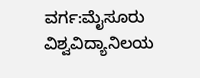ವರ್ಗ:ಮೈಸೂರು ವಿಶ್ವವಿದ್ಯಾನಿಲಯ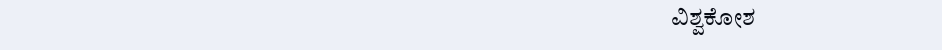ವಿಶ್ವಕೋಶ